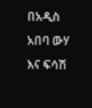በአዲስ አበባ ውሃ እና ፍሳሽ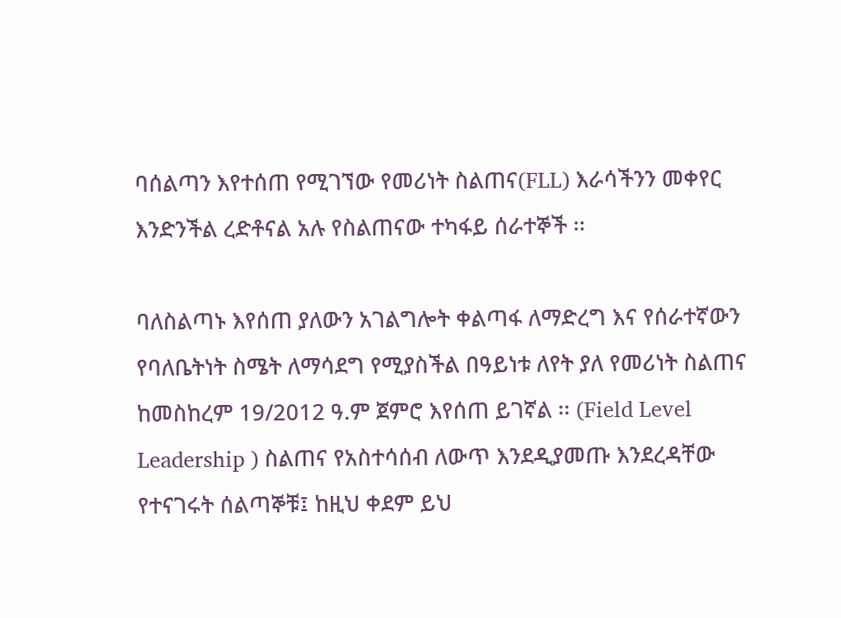ባሰልጣን እየተሰጠ የሚገኘው የመሪነት ስልጠና(FLL) እራሳችንን መቀየር እንድንችል ረድቶናል አሉ የስልጠናው ተካፋይ ሰራተኞች ፡፡

ባለስልጣኑ እየሰጠ ያለውን አገልግሎት ቀልጣፋ ለማድረግ እና የሰራተኛውን የባለቤትነት ስሜት ለማሳደግ የሚያስችል በዓይነቱ ለየት ያለ የመሪነት ስልጠና ከመስከረም 19/2012 ዓ.ም ጀምሮ እየሰጠ ይገኛል ፡፡ (Field Level Leadership ) ስልጠና የአስተሳሰብ ለውጥ እንደዲያመጡ እንደረዳቸው የተናገሩት ሰልጣኞቹ፤ ከዚህ ቀደም ይህ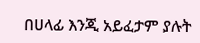በሀላፊ እንጂ አይፈታም ያሉት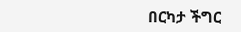በርካታ ችግር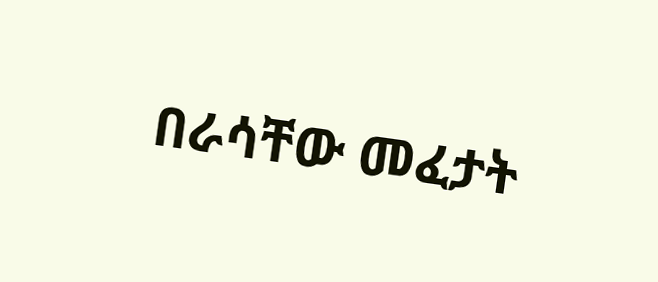በራሳቸው መፈታት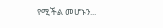የሚችል መሆኑን...